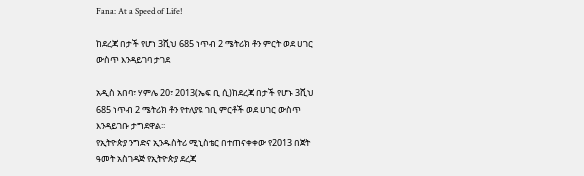Fana: At a Speed of Life!

ከደረጃ በታች የሆነ 3ሺህ 685 ነጥብ 2 ሜትሪክ ቶን ምርት ወደ ሀገር ውስጥ እንዳይገባ ታገደ

አዲስ አበባ፣ ሃምሌ 20፣ 2013(ኤፍ ቢ ሲ)ከደረጃ በታች የሆኑ 3ሺህ 685 ነጥብ 2 ሜትሪክ ቶን የተለያዩ ገቢ ምርቶች ወደ ሀገር ውስጥ እንዳይገቡ ታግደዋል፡፡
የኢትዮጵያ ንግድና ኢንዱስትሪ ሚኒስቴር በተጠናቀቀው የ2013 በጀት ዓመት አስገዳጅ የኢትዮጵያ ደረጃ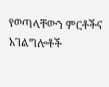የወጣላቸውን ምርቶችና አገልግሎቶች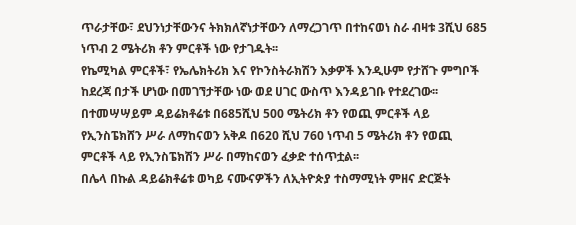ጥራታቸው፣ ደህንነታቸውንና ትክክለኛነታቸውን ለማረጋገጥ በተከናወነ ስራ ብዛቱ 3ሺህ 685 ነጥብ 2 ሜትሪክ ቶን ምርቶች ነው የታገዱት፡፡
የኬሚካል ምርቶች፣ የኤሌክትሪክ እና የኮንስትራክሽን እቃዎች እንዲሁም የታሸጉ ምግቦች ከደረጃ በታች ሆነው በመገኘታቸው ነው ወደ ሀገር ውስጥ እንዳይገቡ የተደረገው፡፡
በተመሣሣይም ዳይሬክቶሬቱ በ685ሺህ 500 ሜትሪክ ቶን የወጪ ምርቶች ላይ የኢንስፔክሸን ሥራ ለማከናወን አቅዶ በ620 ሺህ 760 ነጥብ 5 ሜትሪክ ቶን የወጪ ምርቶች ላይ የኢንስፔክሽን ሥራ በማከናወን ፈቃድ ተሰጥቷል፡፡
በሌላ በኩል ዳይሬክቶሬቱ ወካይ ናሙናዎችን ለኢትዮጵያ ተስማሚነት ምዘና ድርጅት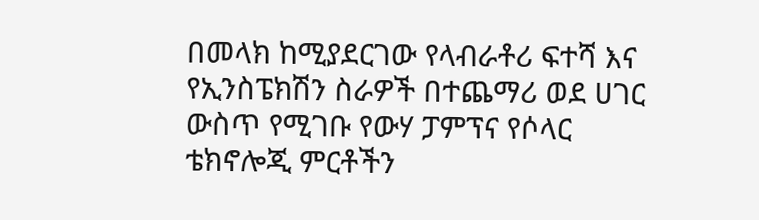በመላክ ከሚያደርገው የላብራቶሪ ፍተሻ እና የኢንስፔክሽን ስራዎች በተጨማሪ ወደ ሀገር ውስጥ የሚገቡ የውሃ ፓምፕና የሶላር ቴክኖሎጂ ምርቶችን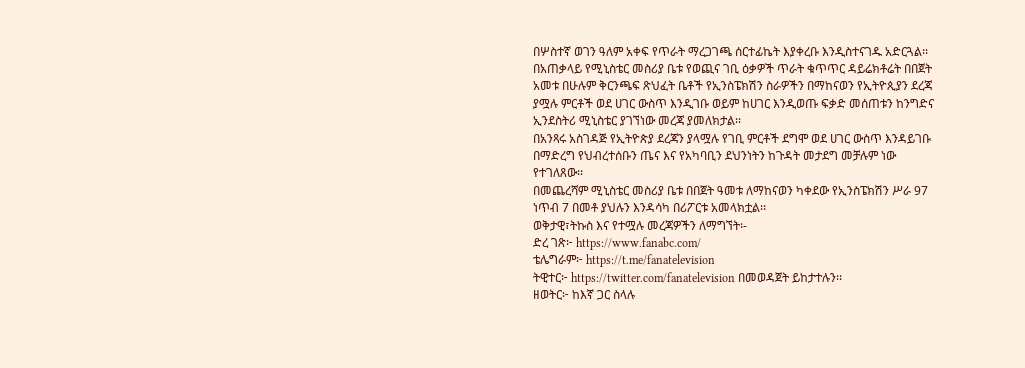በሦስተኛ ወገን ዓለም አቀፍ የጥራት ማረጋገጫ ሰርተፊኬት እያቀረቡ እንዲስተናገዱ አድርጓል፡፡
በአጠቃላይ የሚኒስቴር መስሪያ ቤቱ የወጪና ገቢ ዕቃዎች ጥራት ቁጥጥር ዳይሬክቶሬት በበጀት አመቱ በሁሉም ቅርንጫፍ ጽህፈት ቤቶች የኢንስፔክሽን ስራዎችን በማከናወን የኢትዮጲያን ደረጃ ያሟሉ ምርቶች ወደ ሀገር ውስጥ እንዲገቡ ወይም ከሀገር እንዲወጡ ፍቃድ መሰጠቱን ከንግድና ኢንደስትሪ ሚኒስቴር ያገኘነው መረጃ ያመለክታል፡፡
በአንጻሩ አስገዳጅ የኢትዮጵያ ደረጃን ያላሟሉ የገቢ ምርቶች ደግሞ ወደ ሀገር ውስጥ እንዳይገቡ በማድረግ የህብረተሰቡን ጤና እና የአካባቢን ደህንነትን ከጉዳት መታደግ መቻሉም ነው የተገለጸው፡፡
በመጨረሻም ሚኒስቴር መስሪያ ቤቱ በበጀት ዓመቱ ለማከናወን ካቀደው የኢንስፔክሽን ሥራ 97 ነጥብ 7 በመቶ ያህሉን እንዳሳካ በሪፖርቱ አመላክቷል፡፡
ወቅታዊ፣ትኩስ እና የተሟሉ መረጃዎችን ለማግኘት፡-
ድረ ገጽ፦ https://www.fanabc.com/
ቴሌግራም፦ https://t.me/fanatelevision
ትዊተር፦ https://twitter.com/fanatelevision በመወዳጀት ይከታተሉን፡፡
ዘወትር፦ ከእኛ ጋር ስላሉ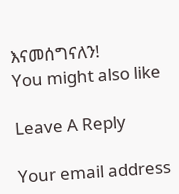እናመሰግናለን!
You might also like

Leave A Reply

Your email address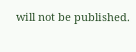will not be published.